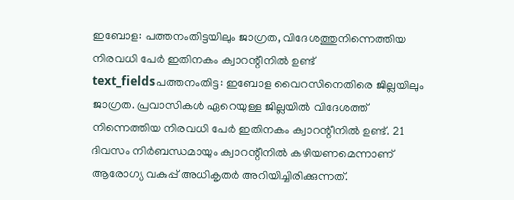ഇബോള: പത്തനംതിട്ടയിലും ജാഗ്രത, വിദേശത്തുനിന്നെത്തിയ നിരവധി പേർ ഇതിനകം ക്വാറന്റീനിൽ ഉണ്ട്
text_fieldsപത്തനംതിട്ട: ഇബോള വൈറസിനെതിരെ ജില്ലയിലും ജാഗ്രത. പ്രവാസികൾ ഏറെയുള്ള ജില്ലയിൽ വിദേശത്ത് നിന്നെത്തിയ നിരവധി പേർ ഇതിനകം ക്വാറന്റീനിൽ ഉണ്ട്. 21 ദിവസം നിർബന്ധമായും ക്വാറന്റീനിൽ കഴിയണമെന്നാണ് ആരോഗ്യ വകുപ്പ് അധികൃതർ അറിയിച്ചിരിക്കുന്നത്.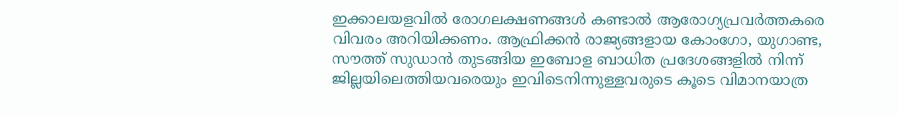ഇക്കാലയളവിൽ രോഗലക്ഷണങ്ങൾ കണ്ടാൽ ആരോഗ്യപ്രവർത്തകരെ വിവരം അറിയിക്കണം. ആഫ്രിക്കൻ രാജ്യങ്ങളായ കോംഗോ, യുഗാണ്ട, സൗത്ത് സുഡാൻ തുടങ്ങിയ ഇബോള ബാധിത പ്രദേശങ്ങളിൽ നിന്ന് ജില്ലയിലെത്തിയവരെയും ഇവിടെനിന്നുള്ളവരുടെ കൂടെ വിമാനയാത്ര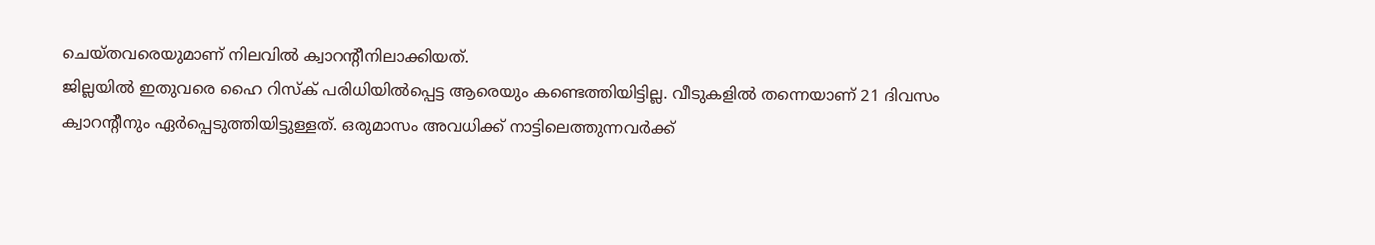ചെയ്തവരെയുമാണ് നിലവിൽ ക്വാറന്റീനിലാക്കിയത്.
ജില്ലയിൽ ഇതുവരെ ഹൈ റിസ്ക് പരിധിയിൽപ്പെട്ട ആരെയും കണ്ടെത്തിയിട്ടില്ല. വീടുകളിൽ തന്നെയാണ് 21 ദിവസം ക്വാറന്റീനും ഏർപ്പെടുത്തിയിട്ടുള്ളത്. ഒരുമാസം അവധിക്ക് നാട്ടിലെത്തുന്നവർക്ക്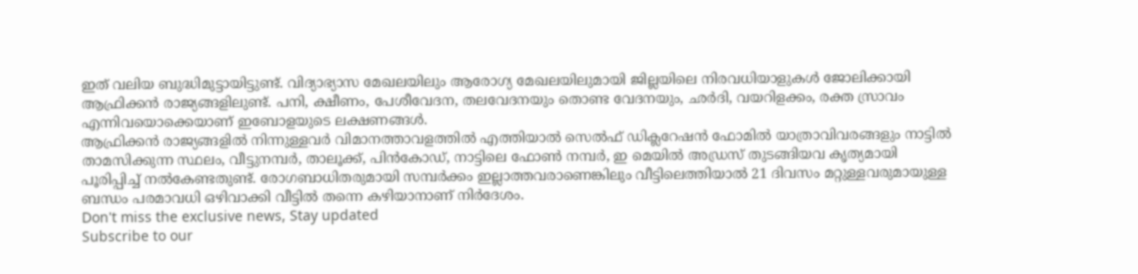ഇത് വലിയ ബുദ്ധിമുട്ടായിട്ടുണ്ട്. വിദ്യാഭ്യാസ മേഖലയിലും ആരോഗ്യ മേഖലയിലുമായി ജില്ലയിലെ നിരവധിയാളുകൾ ജോലിക്കായി ആഫ്രിക്കൻ രാജ്യങ്ങളിലുണ്ട്. പനി, ക്ഷീണം, പേശീവേദന, തലവേദനയും തൊണ്ട വേദനയും, ഛർദി, വയറിളക്കം, രക്ത സ്രാവം എന്നിവയൊക്കെയാണ് ഇബോളയുടെ ലക്ഷണങ്ങൾ.
ആഫ്രിക്കൻ രാജ്യങ്ങളിൽ നിന്നുള്ളവർ വിമാനത്താവളത്തിൽ എത്തിയാൽ സെൽഫ് ഡിക്ലറേഷൻ ഫോമിൽ യാത്രാവിവരങ്ങളും നാട്ടിൽ താമസിക്കുന്ന സ്ഥലം, വീട്ടുനമ്പർ, താലൂക്ക്, പിൻകോഡ്, നാട്ടിലെ ഫോൺ നമ്പർ, ഇ മെയിൽ അഡ്രസ് തുടങ്ങിയവ കൃത്യമായി പൂരിപ്പിച്ച് നൽകേണ്ടതുണ്ട്. രോഗബാധിതരുമായി സമ്പർക്കം ഇല്ലാത്തവരാണെങ്കിലും വീട്ടിലെത്തിയാൽ 21 ദിവസം മറ്റുള്ളവരുമായുള്ള ബന്ധം പരമാവധി ഒഴിവാക്കി വീട്ടിൽ തന്നെ കഴിയാനാണ് നിർദേശം.
Don't miss the exclusive news, Stay updated
Subscribe to our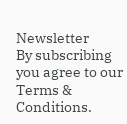Newsletter
By subscribing you agree to our Terms & Conditions.